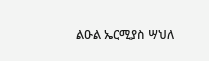ልዑል ኤርሚያስ ሣህለ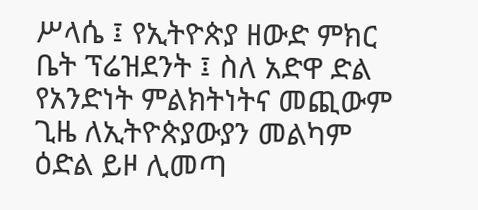ሥላሴ ፤ የኢትዮጵያ ዘውድ ምክር ቤት ፕሬዝደንት ፤ ስለ አድዋ ድል የአንድነት ምልክትነትና መጪውም ጊዜ ለኢትዮጵያውያን መልካም ዕድል ይዞ ሊመጣ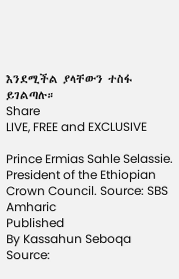እንደሚችል ያላቸውን ተስፋ ይገልጣሉ።
Share
LIVE, FREE and EXCLUSIVE

Prince Ermias Sahle Selassie. President of the Ethiopian Crown Council. Source: SBS Amharic
Published
By Kassahun Seboqa
Source: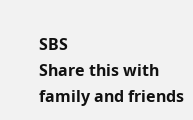SBS
Share this with family and friends